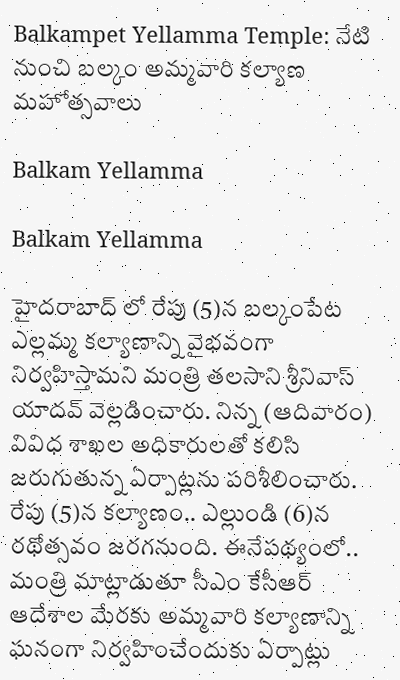Balkampet Yellamma Temple: నేటి నుంచి బల్కం అమ్మవారి కల్యాణ మహోత్సవాలు

Balkam Yellamma

Balkam Yellamma

హైద‌రాబాద్ లో రేపు (5)న బల్కంపేట ఎల్లమ్మ కల్యాణాన్ని వైభవంగా నిర్వహిస్తామని మంత్రి తలసాని శ్రీనివాస్‌ యాదవ్‌ వెల్లడించారు. నిన్న (ఆదివారం) వివిధ శాఖల అధికారులతో కలిసి జరుగుతున్న ఏర్పాట్లను పరిశీలించారు. రేపు (5)న కల్యాణం.. ఎల్లుండి (6)న రథోత్సవం జరగనుంది. ఈనేప‌థ్యంలో.. మంత్రి మాట్లాడుతూ సీఎం కేసీఆర్‌ ఆదేశాల మేరకు అమ్మవారి కల్యాణాన్ని ఘనంగా నిర్వహించేందుకు ఏర్పాట్లు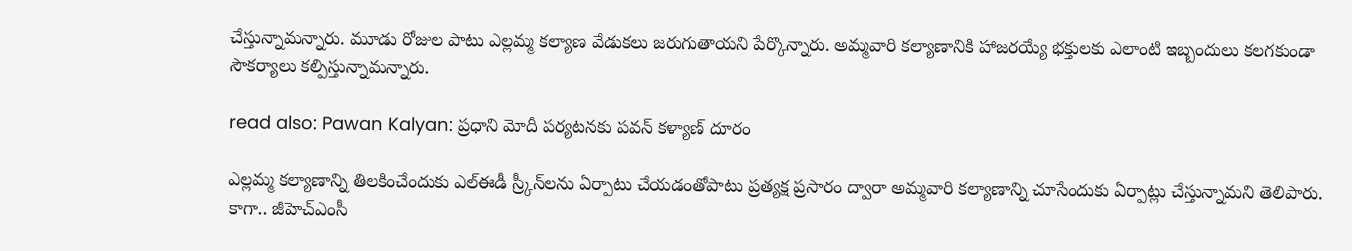చేస్తున్నామన్నారు. మూడు రోజుల పాటు ఎల్లమ్మ కల్యాణ వేడుకలు జరుగుతాయని పేర్కొన్నారు. అమ్మ‌వారి కల్యాణానికి హాజరయ్యే భక్తులకు ఎలాంటి ఇబ్బందులు కలగకుండా సౌకర్యాలు కల్పిస్తున్నామన్నారు.

read also: Pawan Kalyan: ప్రధాని మోదీ పర్యటనకు పవన్ కళ్యాణ్ దూరం

ఎల్ల‌మ్మ‌ కల్యాణాన్ని తిలకించేందుకు ఎల్‌ఈడీ స్ర్కీన్‌లను ఏర్పాటు చేయడంతోపాటు ప్రత్యక్ష ప్రసారం ద్వారా అమ్మవారి కల్యాణాన్ని చూసేందుకు ఏర్పాట్లు చేస్తున్నామని తెలిపారు. కాగా.. జీహెచ్‌ఎంసీ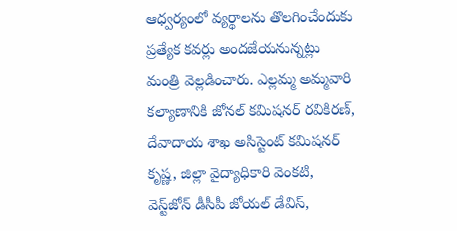ఆధ్వర్యంలో వ్యర్థాలను తొలగించేందుకు ప్రత్యేక కవర్లు అందజేయనున్నట్లు మంత్రి వెల్లడించారు. ఎల్ల‌మ్మ అమ్మ‌వారి క‌ల్యాణానికి జోనల్‌ కమిషనర్‌ రవికిరణ్‌, దేవాదాయ శాఖ అసిస్టెంట్‌ కమిషనర్‌ కృష్ణ, జిల్లా వైద్యాధికారి వెంకటి, వెస్ట్‌జోన్‌ డీసీపీ జోయల్‌ డేవిస్‌,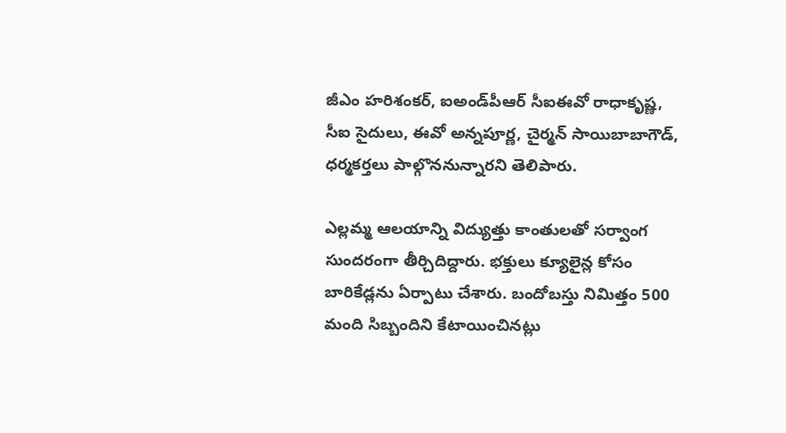జీఎం హరిశంకర్‌, ఐఅండ్‌పీఆర్‌ సీఐఈవో రాధాకృష్ణ, సీఐ సైదులు, ఈవో అన్నపూర్ణ, చైర్మన్‌ సాయిబాబాగౌడ్‌, ధర్మకర్తలు పాల్గొననున్నార‌ని తెలిపారు.

ఎల్లమ్మ ఆలయాన్ని విద్యుత్తు కాంతులతో సర్వాంగ సుందరంగా తీర్చిదిద్దారు. భక్తులు క్యూలైన్ల కోసం బారికేడ్లను ఏర్పాటు చేశారు. బందోబస్తు నిమిత్తం 500 మంది సిబ్బందిని కేటాయించినట్లు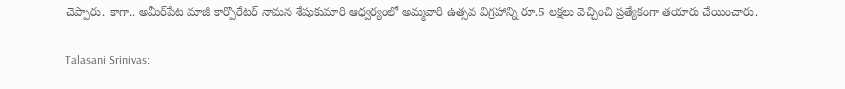చెప్పారు. కాగా.. అమీర్‌పేట మాజీ కార్పొరేటర్‌ నామన శేషుకుమారి ఆధ్వర్యంలో అమ్మవారి ఉత్సవ విగ్రహాన్ని రూ.5 లక్షలు వెచ్చించి ప్రత్యేకంగా తయారు చేయించారు.

Talasani Srinivas: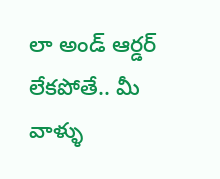లా అండ్ ఆర్డర్ లేకపోతే.. మీ వాళ్ళు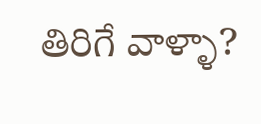తిరిగే వాళ్ళా?